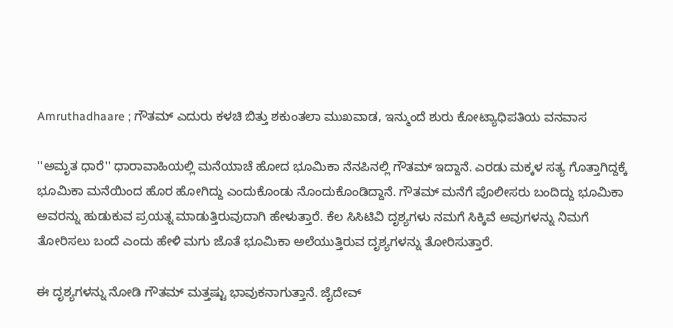Amruthadhaare ; ಗೌತಮ್ ಎದುರು ಕಳಚಿ ಬಿತ್ತು ಶಕುಂತಲಾ ಮುಖವಾಡ, ಇನ್ಮುಂದೆ ಶುರು ಕೋಟ್ಯಾಧಿಪತಿಯ ವನವಾಸ

''ಅಮೃತ ಧಾರೆ'' ಧಾರಾವಾಹಿಯಲ್ಲಿ ಮನೆಯಾಚೆ ಹೋದ ಭೂಮಿಕಾ ನೆನಪಿನಲ್ಲಿ ಗೌತಮ್ ಇದ್ದಾನೆ. ಎರಡು ಮಕ್ಕಳ ಸತ್ಯ ಗೊತ್ತಾಗಿದ್ದಕ್ಕೆ ಭೂಮಿಕಾ ಮನೆಯಿಂದ ಹೊರ ಹೋಗಿದ್ದು ಎಂದುಕೊಂಡು ನೊಂದುಕೊಂಡಿದ್ದಾನೆ. ಗೌತಮ್‌ ಮನೆಗೆ ಪೊಲೀಸರು ಬಂದಿದ್ದು ಭೂಮಿಕಾ ಅವರನ್ನು ಹುಡುಕುವ ಪ್ರಯತ್ನ ಮಾಡುತ್ತಿರುವುದಾಗಿ ಹೇಳುತ್ತಾರೆ. ಕೆಲ ಸಿಸಿಟಿವಿ ದೃಶ್ಯಗಳು ನಮಗೆ ಸಿಕ್ಕಿವೆ ಅವುಗಳನ್ನು ನಿಮಗೆ ತೋರಿಸಲು ಬಂದೆ ಎಂದು ಹೇಳಿ ಮಗು ಜೊತೆ ಭೂಮಿಕಾ ಅಲೆಯುತ್ತಿರುವ ದೃಶ್ಯಗಳನ್ನು ತೋರಿಸುತ್ತಾರೆ.

ಈ ದೃಶ್ಯಗಳನ್ನು ನೋಡಿ ಗೌತಮ್ ಮತ್ತಷ್ಟು ಭಾವುಕನಾಗುತ್ತಾನೆ. ಜೈದೇವ್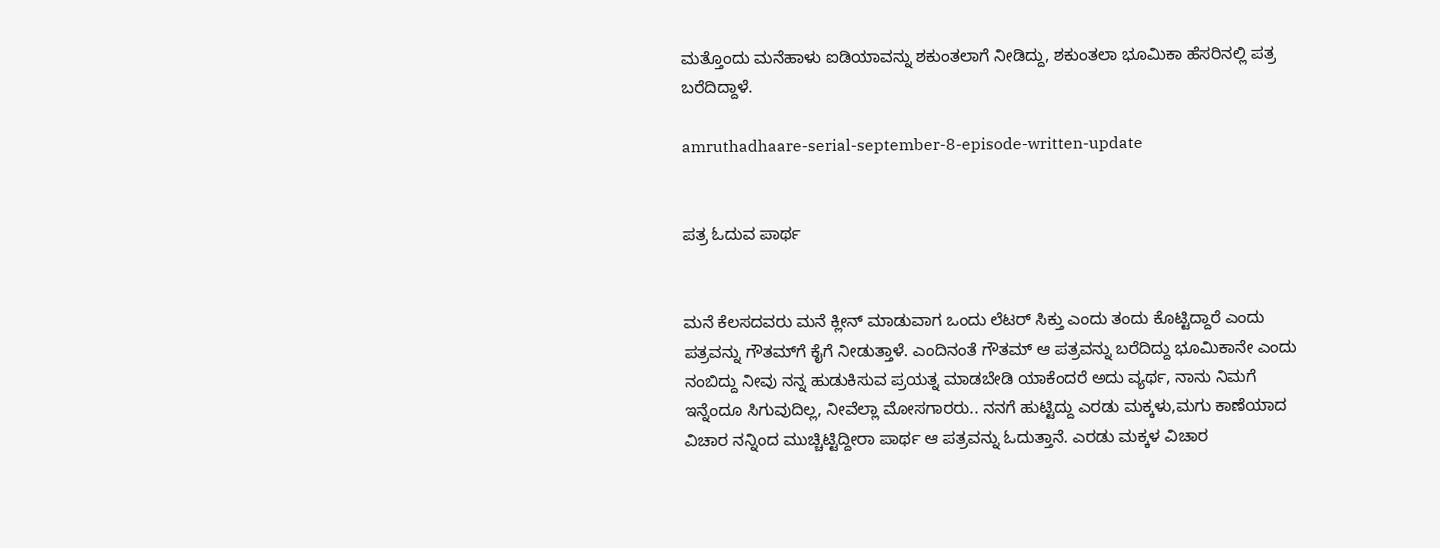ಮತ್ತೊಂದು ಮನೆಹಾಳು ಐಡಿಯಾವನ್ನು ಶಕುಂತಲಾಗೆ ನೀಡಿದ್ದು, ಶಕುಂತಲಾ ಭೂಮಿಕಾ ಹೆಸರಿನಲ್ಲಿ ಪತ್ರ ಬರೆದಿದ್ದಾಳೆ.

amruthadhaare-serial-september-8-episode-written-update


ಪತ್ರ ಓದುವ ಪಾರ್ಥ


ಮನೆ ಕೆಲಸದವರು ಮನೆ ಕ್ಲೀನ್ ಮಾಡುವಾಗ ಒಂದು ಲೆಟರ್ ಸಿಕ್ತು ಎಂದು ತಂದು ಕೊಟ್ಟಿದ್ದಾರೆ ಎಂದು ಪತ್ರವನ್ನು ಗೌತಮ್‌ಗೆ ಕೈಗೆ ನೀಡುತ್ತಾಳೆ. ಎಂದಿನಂತೆ ಗೌತಮ್ ಆ ಪತ್ರವನ್ನು ಬರೆದಿದ್ದು ಭೂಮಿಕಾನೇ ಎಂದು ನಂಬಿದ್ದು ನೀವು ನನ್ನ ಹುಡುಕಿಸುವ ಪ್ರಯತ್ನ ಮಾಡಬೇಡಿ ಯಾಕೆಂದರೆ ಅದು ವ್ಯರ್ಥ, ನಾನು ನಿಮಗೆ ಇನ್ನೆಂದೂ ಸಿಗುವುದಿಲ್ಲ, ನೀವೆಲ್ಲಾ ಮೋಸಗಾರರು.. ನನಗೆ ಹುಟ್ಟಿದ್ದು ಎರಡು ಮಕ್ಕಳು,ಮಗು ಕಾಣೆಯಾದ ವಿಚಾರ ನನ್ನಿಂದ ಮುಚ್ಚಿಟ್ಟಿದ್ದೀರಾ ಪಾರ್ಥ ಆ ಪತ್ರವನ್ನು ಓದುತ್ತಾನೆ. ಎರಡು ಮಕ್ಕಳ ವಿಚಾರ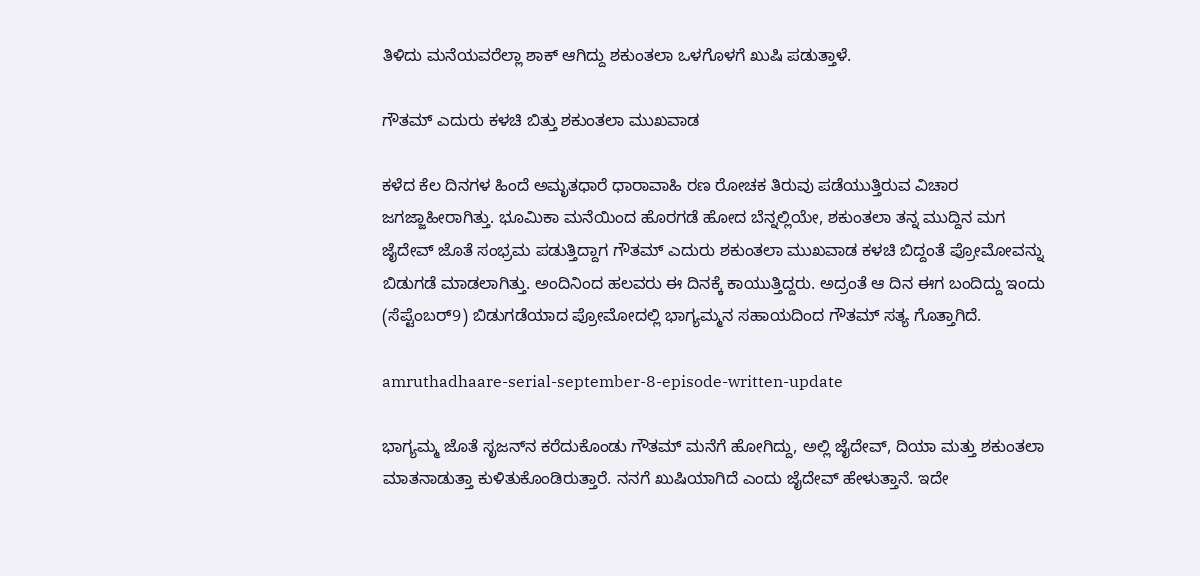ತಿಳಿದು ಮನೆಯವರೆಲ್ಲಾ ಶಾಕ್ ಆಗಿದ್ದು ಶಕುಂತಲಾ ಒಳಗೊಳಗೆ ಖುಷಿ ಪಡುತ್ತಾಳೆ.

ಗೌತಮ್ ಎದುರು ಕಳಚಿ ಬಿತ್ತು ಶಕುಂತಲಾ ಮುಖವಾಡ

ಕಳೆದ ಕೆಲ ದಿನಗಳ ಹಿಂದೆ ಅಮೃತಧಾರೆ ಧಾರಾವಾಹಿ ರಣ ರೋಚಕ ತಿರುವು ಪಡೆಯುತ್ತಿರುವ ವಿಚಾರ ಜಗಜ್ಜಾಹೀರಾಗಿತ್ತು. ಭೂಮಿಕಾ ಮನೆಯಿಂದ ಹೊರಗಡೆ ಹೋದ ಬೆನ್ನಲ್ಲಿಯೇ, ಶಕುಂತಲಾ ತನ್ನ ಮುದ್ದಿನ ಮಗ ಜೈದೇವ್ ಜೊತೆ ಸಂಭ್ರಮ ಪಡುತ್ತಿದ್ದಾಗ ಗೌತಮ್ ಎದುರು ಶಕುಂತಲಾ ಮುಖವಾಡ ಕಳಚಿ ಬಿದ್ದಂತೆ ಪ್ರೋಮೋವನ್ನು ಬಿಡುಗಡೆ ಮಾಡಲಾಗಿತ್ತು. ಅಂದಿನಿಂದ ಹಲವರು ಈ ದಿನಕ್ಕೆ ಕಾಯುತ್ತಿದ್ದರು. ಅದ್ರಂತೆ ಆ ದಿನ ಈಗ ಬಂದಿದ್ದು ಇಂದು (ಸೆಪ್ಟೆಂಬರ್9) ಬಿಡುಗಡೆಯಾದ ಪ್ರೋಮೋದಲ್ಲಿ ಭಾಗ್ಯಮ್ಮನ ಸಹಾಯದಿಂದ ಗೌತಮ್ ಸತ್ಯ ಗೊತ್ತಾಗಿದೆ.

amruthadhaare-serial-september-8-episode-written-update

ಭಾಗ್ಯಮ್ಮ ಜೊತೆ ಸೃಜನ್‌ನ ಕರೆದುಕೊಂಡು ಗೌತಮ್ ಮನೆಗೆ ಹೋಗಿದ್ದು, ಅಲ್ಲಿ ಜೈದೇವ್, ದಿಯಾ ಮತ್ತು ಶಕುಂತಲಾ ಮಾತನಾಡುತ್ತಾ ಕುಳಿತುಕೊಂಡಿರುತ್ತಾರೆ. ನನಗೆ ಖುಷಿಯಾಗಿದೆ ಎಂದು ಜೈದೇವ್ ಹೇಳುತ್ತಾನೆ. ಇದೇ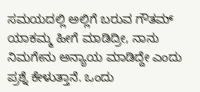ಸಮಯದಲ್ಲಿ ಅಲ್ಲಿಗೆ ಬರುವ ಗೌತಮ್ ಯಾಕಮ್ಮ ಹೀಗೆ ಮಾಡಿದ್ರೀ, ನಾನು ನಿಮಗೇನು ಅನ್ಯಾಯ ಮಾಡಿದ್ದೇ ಎಂದು ಪ್ರಶ್ನೆ ಕೇಳುತ್ತಾನೆ. ಒಂದು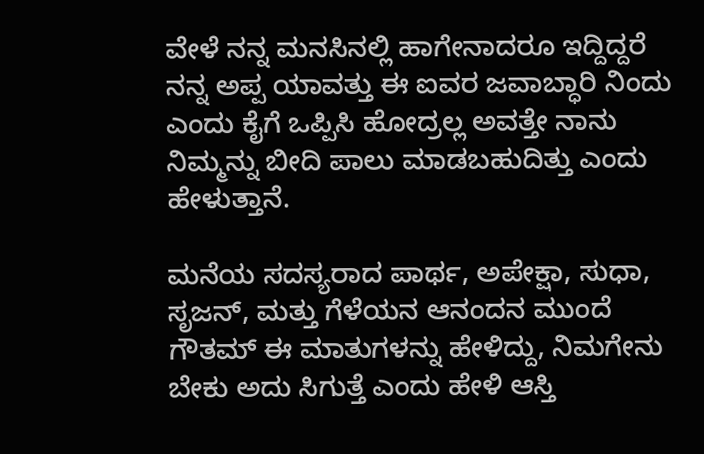ವೇಳೆ ನನ್ನ ಮನಸಿನಲ್ಲಿ ಹಾಗೇನಾದರೂ ಇದ್ದಿದ್ದರೆ ನನ್ನ ಅಪ್ಪ ಯಾವತ್ತು ಈ ಐವರ ಜವಾಬ್ಧಾರಿ ನಿಂದು ಎಂದು ಕೈಗೆ ಒಪ್ಪಿಸಿ ಹೋದ್ರಲ್ಲ ಅವತ್ತೇ ನಾನು ನಿಮ್ಮನ್ನು ಬೀದಿ ಪಾಲು ಮಾಡಬಹುದಿತ್ತು ಎಂದು ಹೇಳುತ್ತಾನೆ.

ಮನೆಯ ಸದಸ್ಯರಾದ ಪಾರ್ಥ, ಅಪೇಕ್ಷಾ, ಸುಧಾ, ಸೃಜನ್, ಮತ್ತು ಗೆಳೆಯನ ಆನಂದನ ಮುಂದೆ ಗೌತಮ್ ಈ ಮಾತುಗಳನ್ನು ಹೇಳಿದ್ದು, ನಿಮಗೇನು ಬೇಕು ಅದು ಸಿಗುತ್ತೆ ಎಂದು ಹೇಳಿ ಆಸ್ತಿ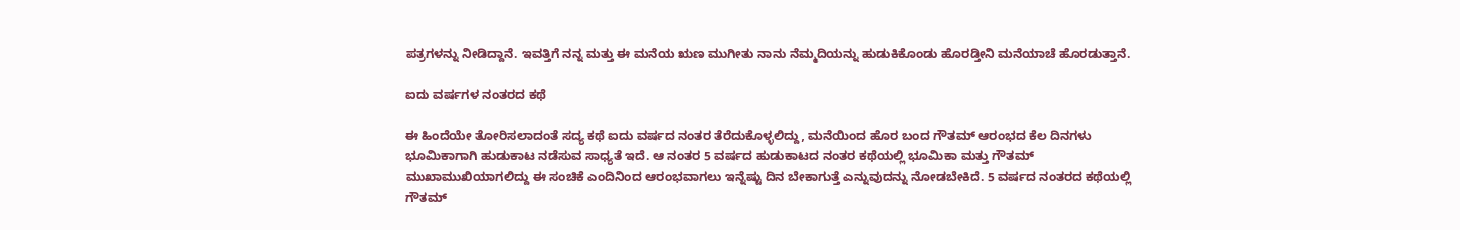ಪತ್ರಗಳನ್ನು ನೀಡಿದ್ದಾನೆ. ಇವತ್ತಿಗೆ ನನ್ನ ಮತ್ತು ಈ ಮನೆಯ ಋಣ ಮುಗೀತು ನಾನು ನೆಮ್ಮದಿಯನ್ನು ಹುಡುಕಿಕೊಂಡು ಹೊರಡ್ತೀನಿ ಮನೆಯಾಚೆ ಹೊರಡುತ್ತಾನೆ.

ಐದು ವರ್ಷಗಳ ನಂತರದ ಕಥೆ

ಈ ಹಿಂದೆಯೇ ತೋರಿಸಲಾದಂತೆ ಸದ್ಯ ಕಥೆ ಐದು ವರ್ಷದ ನಂತರ ತೆರೆದುಕೊಳ್ಳಲಿದ್ದು, ಮನೆಯಿಂದ ಹೊರ ಬಂದ ಗೌತಮ್ ಆರಂಭದ ಕೆಲ ದಿನಗಳು ಭೂಮಿಕಾಗಾಗಿ ಹುಡುಕಾಟ ನಡೆಸುವ ಸಾಧ್ಯತೆ ಇದೆ. ಆ ನಂತರ 5 ವರ್ಷದ ಹುಡುಕಾಟದ ನಂತರ ಕಥೆಯಲ್ಲಿ ಭೂಮಿಕಾ ಮತ್ತು ಗೌತಮ್ ಮುಖಾಮುಖಿಯಾಗಲಿದ್ದು ಈ ಸಂಚಿಕೆ ಎಂದಿನಿಂದ ಆರಂಭವಾಗಲು ಇನ್ನೆಷ್ಟು ದಿನ ಬೇಕಾಗುತ್ತೆ ಎನ್ನುವುದನ್ನು ನೋಡಬೇಕಿದೆ. 5 ವರ್ಷದ ನಂತರದ ಕಥೆಯಲ್ಲಿ ಗೌತಮ್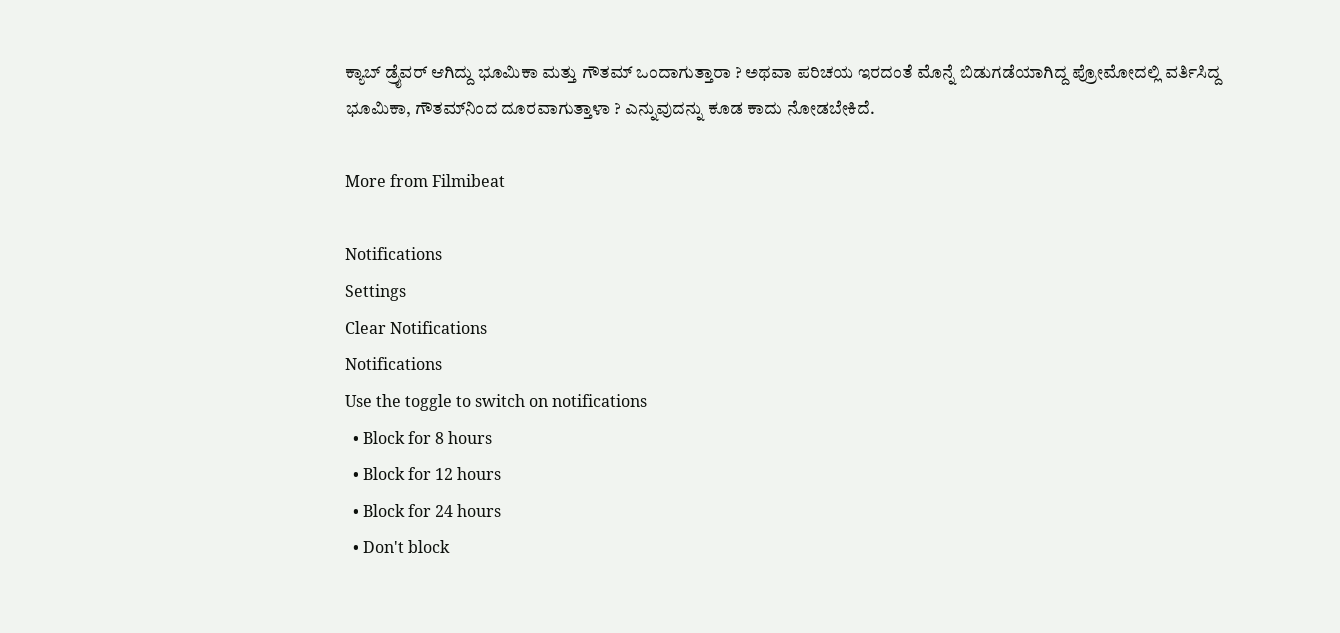ಕ್ಯಾಬ್ ಡ್ರೈವರ್ ಆಗಿದ್ದು ಭೂಮಿಕಾ ಮತ್ತು ಗೌತಮ್ ಒಂದಾಗುತ್ತಾರಾ ? ಅಥವಾ ಪರಿಚಯ ಇರದಂತೆ ಮೊನ್ನೆ ಬಿಡುಗಡೆಯಾಗಿದ್ದ ಪ್ರೋಮೋದಲ್ಲಿ ವರ್ತಿಸಿದ್ದ ಭೂಮಿಕಾ, ಗೌತಮ್‌ನಿಂದ ದೂರವಾಗುತ್ತಾಳಾ ? ಎನ್ನುವುದನ್ನು ಕೂಡ ಕಾದು ನೋಡಬೇಕಿದೆ.

More from Filmibeat

Notifications
Settings
Clear Notifications
Notifications
Use the toggle to switch on notifications
  • Block for 8 hours
  • Block for 12 hours
  • Block for 24 hours
  • Don't block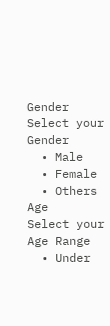Gender
Select your Gender
  • Male
  • Female
  • Others
Age
Select your Age Range
  • Under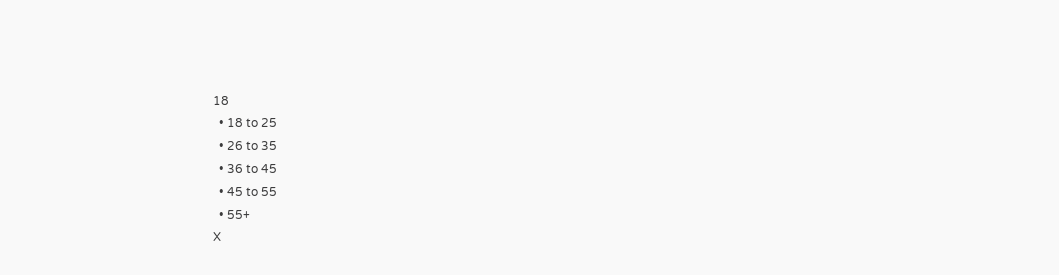18
  • 18 to 25
  • 26 to 35
  • 36 to 45
  • 45 to 55
  • 55+
X